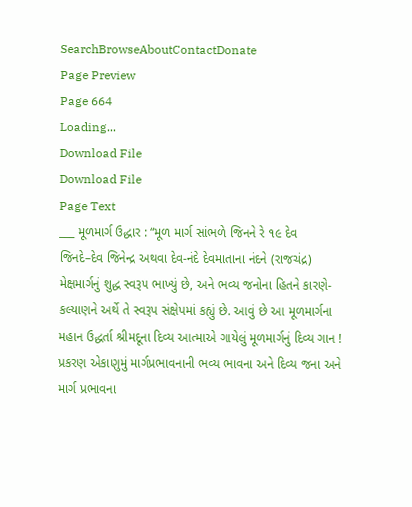SearchBrowseAboutContactDonate
Page Preview
Page 664
Loading...
Download File
Download File
Page Text
___ મૂળમાર્ગ ઉદ્ધાર : “મૂળ માર્ગ સાંભળે જિનને રે ૧૯ દેવ જિનદે–દેવ જિનેન્દ્ર અથવા દેવ-નંદે દેવમાતાના નંદને (રાજચંદ્ર) મેક્ષમાર્ગનું શુદ્ધ સ્વરૂ૫ ભાખ્યું છે, અને ભવ્ય જનોના હિતને કારણે-કલ્યાણને અર્થે તે સ્વરૂપ સંક્ષેપમાં કહ્યું છે. આવું છે આ મૂળમાર્ગના મહાન ઉદ્ધર્તા શ્રીમદૂના દિવ્ય આત્માએ ગાયેલું મૂળમાર્ગનું દિવ્ય ગાન ! પ્રકરણ એકાણુમું માર્ગપ્રભાવનાની ભવ્ય ભાવના અને દિવ્ય જના અને માર્ગ પ્રભાવના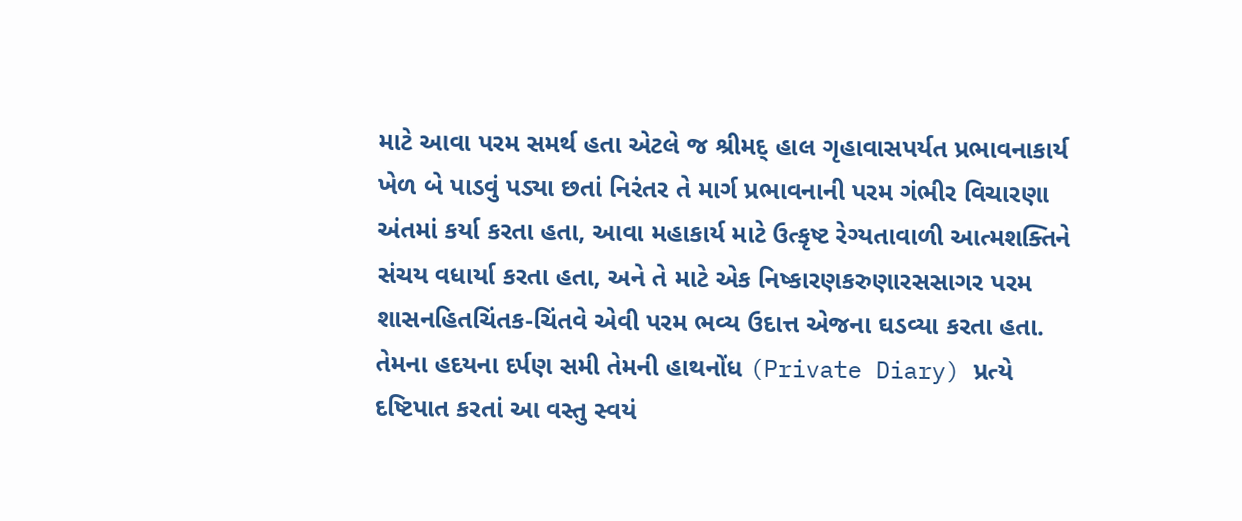માટે આવા પરમ સમર્થ હતા એટલે જ શ્રીમદ્ હાલ ગૃહાવાસપર્યત પ્રભાવનાકાર્ય ખેળ બે પાડવું પડ્યા છતાં નિરંતર તે માર્ગ પ્રભાવનાની પરમ ગંભીર વિચારણા અંતમાં કર્યા કરતા હતા, આવા મહાકાર્ય માટે ઉત્કૃષ્ટ રેગ્યતાવાળી આત્મશક્તિને સંચય વધાર્યા કરતા હતા, અને તે માટે એક નિષ્કારણકરુણારસસાગર પરમ શાસનહિતચિંતક-ચિંતવે એવી પરમ ભવ્ય ઉદાત્ત એજના ઘડવ્યા કરતા હતા. તેમના હદયના દર્પણ સમી તેમની હાથનોંધ (Private Diary) પ્રત્યે દષ્ટિપાત કરતાં આ વસ્તુ સ્વયં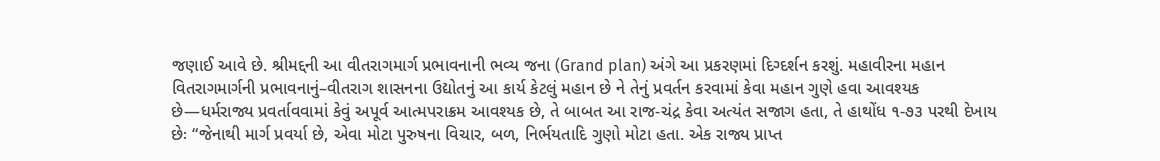જણાઈ આવે છે. શ્રીમદ્દની આ વીતરાગમાર્ગ પ્રભાવનાની ભવ્ય જના (Grand plan) અંગે આ પ્રકરણમાં દિગ્દર્શન કરશું. મહાવીરના મહાન વિતરાગમાર્ગની પ્રભાવનાનું–વીતરાગ શાસનના ઉદ્યોતનું આ કાર્ય કેટલું મહાન છે ને તેનું પ્રવર્તન કરવામાં કેવા મહાન ગુણે હવા આવશ્યક છે—ધર્મરાજ્ય પ્રવર્તાવવામાં કેવું અપૂર્વ આત્મપરાક્રમ આવશ્યક છે, તે બાબત આ રાજ-ચંદ્ર કેવા અત્યંત સજાગ હતા, તે હાથોંધ ૧-૭૩ પરથી દેખાય છેઃ “જેનાથી માર્ગ પ્રવર્યા છે, એવા મોટા પુરુષના વિચાર, બળ, નિર્ભયતાદિ ગુણો મોટા હતા. એક રાજ્ય પ્રાપ્ત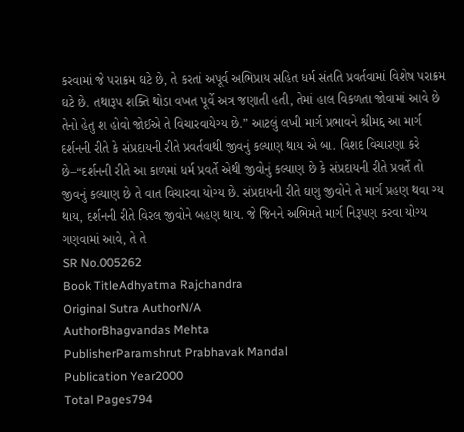કરવામાં જે પરાક્રમ ઘટે છે, તે કરતાં અપૂર્વ અભિપ્રાય સહિત ધર્મ સંતતિ પ્રવર્તવામાં વિશેષ પરાક્રમ ઘટે છે. તથારૂપ શક્તિ થોડા વખત પૂર્વે અત્ર જણાતી હતી, તેમાં હાલ વિકળતા જોવામાં આવે છે તેનો હેતુ શ હોવો જોઈએ તે વિચારવાયેગ્ય છે.” આટલું લખી માર્ગ પ્રભાવને શ્રીમદ્દ આ માર્ગ દર્શનની રીતે કે સંપ્રદાયની રીતે પ્રવર્તવાથી જીવનું કલ્યાણ થાય એ બા. વિશદ વિચારણા કરે છે–“દર્શનની રીતે આ કાળમાં ધર્મ પ્રવર્તે એથી જીવોનું કલ્યાણ છે કે સંપ્રદાયની રીતે પ્રવર્તે તો જીવનું કલ્યાણ છે તે વાત વિચારવા યોગ્ય છે. સંપ્રદાયની રીતે ઘણુ જીવોને તે માર્ગ પ્રહણ થવા ગ્ય થાય, દર્શનની રીતે વિરલ જીવોને બહણ થાય. જે જિનને અભિમતે માર્ગ નિરૂપણ કરવા યોગ્ય ગણવામાં આવે, તે તે
SR No.005262
Book TitleAdhyatma Rajchandra
Original Sutra AuthorN/A
AuthorBhagvandas Mehta
PublisherParamshrut Prabhavak Mandal
Publication Year2000
Total Pages794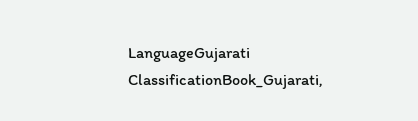LanguageGujarati
ClassificationBook_Gujarati,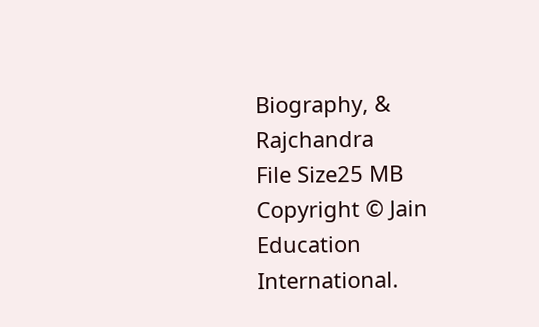Biography, & Rajchandra
File Size25 MB
Copyright © Jain Education International.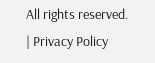All rights reserved. | Privacy Policy